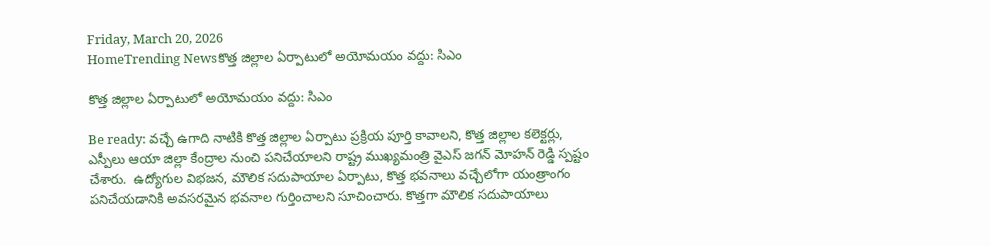Friday, March 20, 2026
HomeTrending Newsకొత్త జిల్లాల ఏర్పాటులో అయోమయం వద్దు: సిఎం

కొత్త జిల్లాల ఏర్పాటులో అయోమయం వద్దు: సిఎం

Be ready: వచ్చే ఉగాది నాటికి కొత్త జిల్లాల ఏర్పాటు ప్రక్రియ పూర్తి కావాలని, కొత్త జిల్లాల కలెక్టర్లు, ఎస్పీలు ఆయా జిల్లా కేంద్రాల నుంచి పనిచేయాలని రాష్ట్ర ముఖ్యమంత్రి వైఎస్ జగన్ మోహన్ రెడ్డి స్పష్టం చేశారు.  ఉద్యోగుల విభజన, మౌలిక సదుపాయాల ఏర్పాటు, కొత్త భవనాలు వచ్చేలోగా యంత్రాంగం పనిచేయడానికి అవసరమైన భవనాల గుర్తించాలని సూచించారు. కొత్తగా మౌలిక సదుపాయాలు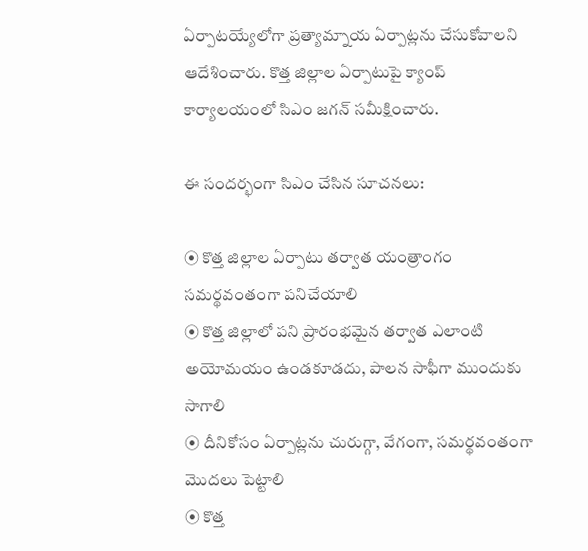ఏర్పాటయ్యేలోగా ప్రత్యామ్నాయ ఏర్పాట్లను చేసుకోవాలని ఆదేశించారు. కొత్త జిల్లాల ఏర్పాటుపై క్యాంప్‌ కార్యాలయంలో సిఎం జగన్ సమీక్షించారు.

ఈ సందర్భంగా సిఎం చేసిన సూచనలు:

⦿ కొత్త జిల్లాల ఏర్పాటు తర్వాత యంత్రాంగం సమర్థవంతంగా పనిచేయాలి
⦿ కొత్త జిల్లాలో పని ప్రారంభమైన తర్వాత ఎలాంటి అయోమయం ఉండకూడదు, పాలన సాఫీగా ముందుకు సాగాలి
⦿ దీనికోసం ఏర్పాట్లను చురుగ్గా, వేగంగా, సమర్థవంతంగా మొదలు పెట్టాలి
⦿ కొత్త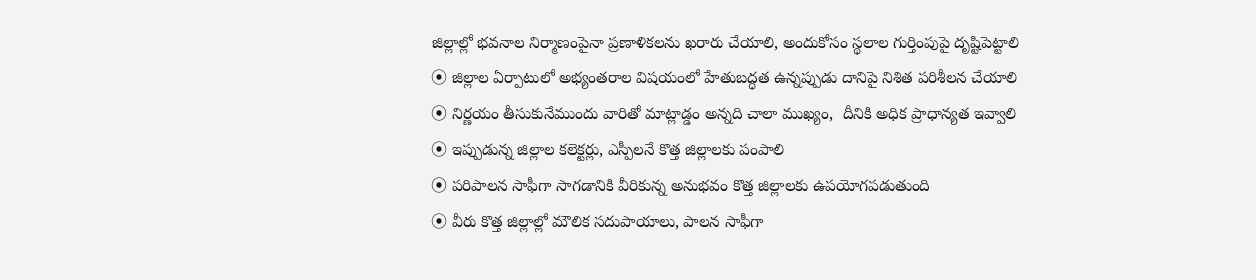జిల్లాల్లో భవనాల నిర్మాణంపైనా ప్రణాళికలను ఖరారు చేయాలి, అందుకోసం స్థలాల గుర్తింపుపై దృష్టిపెట్టాలి
⦿ జిల్లాల ఏర్పాటులో అభ్యంతరాల విషయంలో హేతుబద్ధత ఉన్నప్పుడు దానిపై నిశిత పరిశీలన చేయాలి
⦿ నిర్ణయం తీసుకునేముందు వారితో మాట్లాడ్డం అన్నది చాలా ముఖ్యం,  దీనికి అధిక ప్రాధాన్యత ఇవ్వాలి
⦿ ఇప్పుడున్న జిల్లాల కలెక్టర్లు, ఎస్పీలనే కొత్త జిల్లాలకు పంపాలి
⦿ పరిపాలన సాఫీగా సాగడానికి వీరికున్న అనుభవం కొత్త జిల్లాలకు ఉపయోగపడుతుంది
⦿ వీరు కొత్త జిల్లాల్లో మౌలిక సదుపాయాలు, పాలన సాఫీగా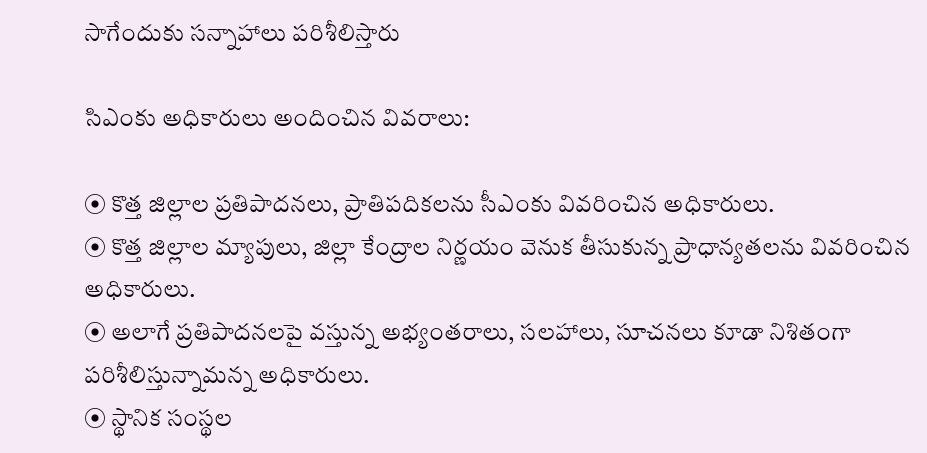సాగేందుకు సన్నాహాలు పరిశీలిస్తారు

సిఎంకు అధికారులు అందించిన వివరాలు:

⦿ కొత్త జిల్లాల ప్రతిపాదనలు, ప్రాతిపదికలను సీఎంకు వివరించిన అధికారులు.
⦿ కొత్త జిల్లాల మ్యాపులు, జిల్లా కేంద్రాల నిర్ణయం వెనుక తీసుకున్న ప్రాధాన్యతలను వివరించిన అధికారులు.
⦿ అలాగే ప్రతిపాదనలపై వస్తున్న అభ్యంతరాలు, సలహాలు, సూచనలు కూడా నిశితంగా పరిశీలిస్తున్నామన్న అధికారులు.
⦿ స్థానిక సంస్థల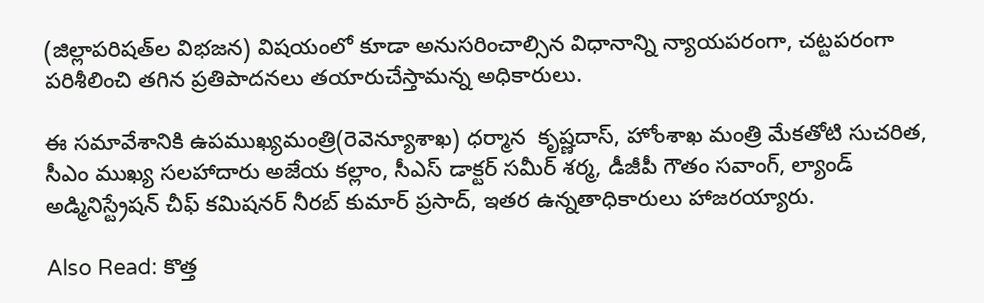(జిల్లాపరిషత్‌ల విభజన) విషయంలో కూడా అనుసరించాల్సిన విధానాన్ని న్యాయపరంగా, చట్టపరంగా పరిశీలించి తగిన ప్రతిపాదనలు తయారుచేస్తామన్న అధికారులు.

ఈ సమావేశానికి ఉపముఖ్యమంత్రి(రెవెన్యూశాఖ) ధర్మాన  కృష్ణదాస్, హోంశాఖ మంత్రి మేకతోటి సుచరిత, సీఎం ముఖ్య సలహాదారు అజేయ కల్లాం, సీఎస్‌ డాక్టర్‌ సమీర్‌ శర్మ, డీజీపీ గౌతం సవాంగ్, ల్యాండ్‌ అడ్మినిస్ట్రేషన్‌ చీఫ్‌ కమిషనర్‌ నీరబ్‌ కుమార్‌ ప్రసాద్, ఇతర ఉన్నతాధికారులు హాజరయ్యారు.

Also Read: కొత్త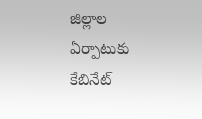జిల్లాల ఏర్పాటుకు కేబినేట్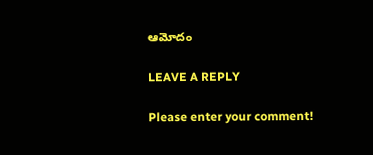ఆమోదం

LEAVE A REPLY

Please enter your comment!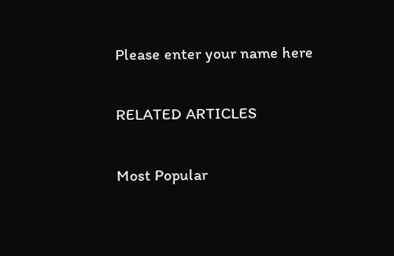Please enter your name here

RELATED ARTICLES

Most Popular